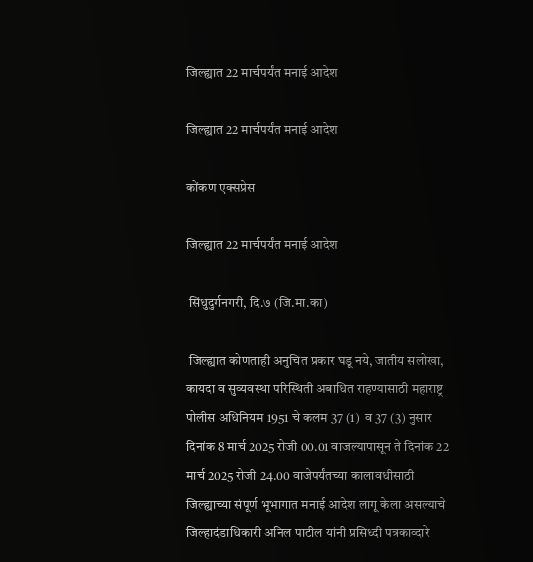जिल्ह्यात 22 मार्चपर्यंत मनाई आदेश

जिल्ह्यात 22 मार्चपर्यंत मनाई आदेश

कोंकण एक्सप्रेस

जिल्ह्यात 22 मार्चपर्यंत मनाई आदेश

 सिंधुदुर्गनगरी, दि.७ (जि.मा.का)

 जिल्ह्यात कोणताही अनुचित प्रकार घडू नये, जातीय सलोखा, कायदा व सुव्यवस्था परिस्थिती अबाधित राहण्यासाठी महाराष्ट्र पोलीस अधिनियम 1951 चे कलम 37 (1)  व 37 (3) नुसार दिनांक 8 मार्च 2025 रोजी 00.01 वाजल्यापासून ते दिनांक 22 मार्च 2025 रोजी 24.00 वाजेपर्यंतच्या कालावधीसाठी जिल्ह्याच्या संपूर्ण भूभागात मनाई आदेश लागू केला असल्याचे जिल्हादंडाधिकारी अनिल पाटील यांनी प्रसिध्दी पत्रकाव्दारे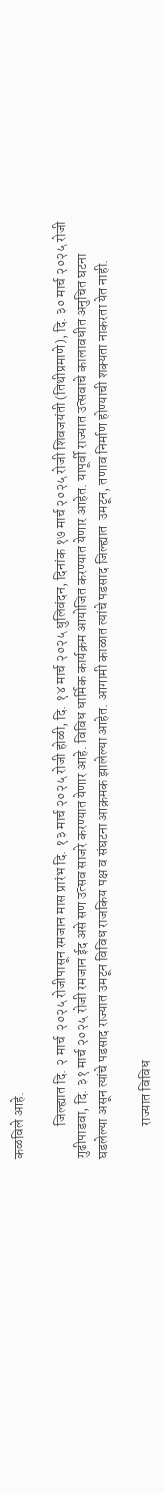कळविले आहे.

            जिल्ह्यात दि. २ मार्च  २०२५ रोजीपासून रमजान मास प्रारंभ दि. १३ मार्च २०२५ रोजी होळी, दि. १४ मार्च २०२५ धुलिवंदन, दिनांक १७ मार्च २०२५ रोजी शिवजयंती (तिथीप्रमाणे), दि. ३० मार्च २०२५ रोजी गुढीपाडवा, दि. ३१ मार्च २०२५ रोजी रमजान ईद असे सण उत्सव साजरे करण्यात येणार आहे. विविध धार्मिक कार्यक्रम आयोजित करण्यात येणार आहेत. यापूर्वी राज्यात उत्सवाचे कालावधीत अनुचित घटना घडलेल्या असून त्यांचे पडसाद राज्यात उमटून विविध राजकिय पक्ष व संघटना आक्रमक झालेल्या आहेत. आगामी काळात त्यांचे पडसाद जिल्ह्यात  उमटून, तणाव निर्माण होण्याची शक्यता नाकरता येत नाही.

            राज्यात विविध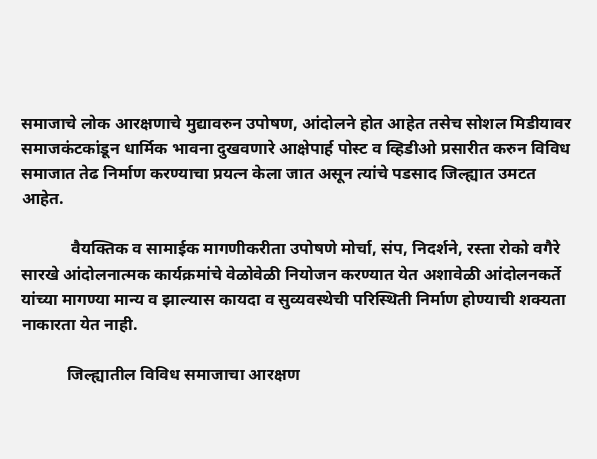समाजाचे लोक आरक्षणाचे मुद्यावरुन उपोषण, आंदोलने होत आहेत तसेच सोशल मिडीयावर समाजकंटकांडून धार्मिक भावना दुखवणारे आक्षेपार्ह पोस्ट व व्हिडीओ प्रसारीत करुन विविध समाजात तेढ निर्माण करण्याचा प्रयत्न केला जात असून त्यांचे पडसाद जिल्ह्यात उमटत आहेत.

            वैयक्तिक व सामाईक मागणीकरीता उपोषणे मोर्चा, संप, निदर्शने, रस्ता रोको वगैरे सारखे आंदोलनात्मक कार्यक्रमांचे वेळोवेळी नियोजन करण्यात येत अशावेळी आंदोलनकर्ते यांच्या मागण्या मान्य व झाल्यास कायदा व सुव्यवस्थेची परिस्थिती निर्माण होण्याची शक्यता नाकारता येत नाही.

           जिल्ह्यातील विविध समाजाचा आरक्षण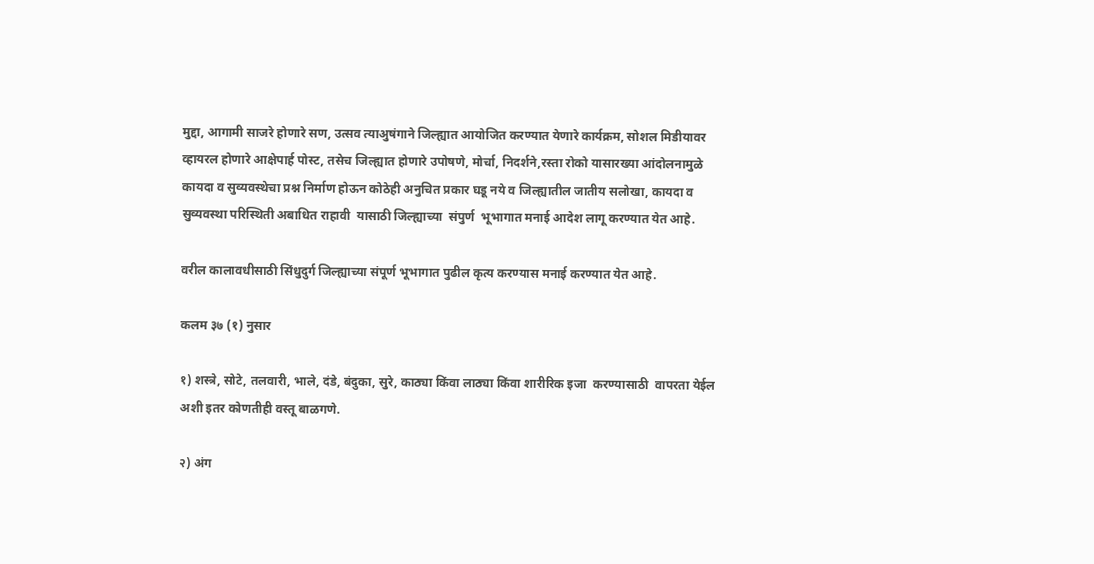मुद्दा, आगामी साजरे होणारे सण, उत्सव त्याअुषंगाने जिल्ह्यात आयोजित करण्यात येणारे कार्यक्रम, सोशल मिडीयावर व्हायरल होणारे आक्षेपार्ह पोस्ट, तसेच जिल्ह्यात होणारे उपोषणे, मोर्चा, निदर्शने,रस्ता रोको यासारख्या आंदोलनामुळे कायदा व सुव्यवस्थेचा प्रश्न निर्माण होऊन कोठेही अनुचित प्रकार घडू नये व जिल्ह्यातील जातीय सलोखा, कायदा व सुव्यवस्था परिस्थिती अबाधित राहावी  यासाठी जिल्ह्याच्या  संपुर्ण  भूभागात मनाई आदेश लागू करण्यात येत आहे.

वरील कालावधीसाठी सिंधुदुर्ग जिल्ह्याच्या संपूर्ण भूभागात पुढील कृत्य करण्यास मनाई करण्यात येत आहे.

कलम ३७ (१) नुसार

१) शस्त्रे, सोटे, तलवारी, भाले, दंडे, बंदुका, सुरे, काठ्या किंवा लाठ्या किंवा शारीरिक इजा  करण्यासाठी  वापरता येईल अशी इतर कोणतीही वस्तू बाळगणे.

२) अंग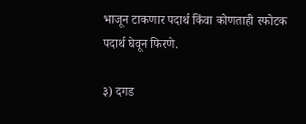भाजून टाकणार पदार्थ किंवा कोणताही स्फोटक पदार्थ घेवून फिरणे.

३) दगड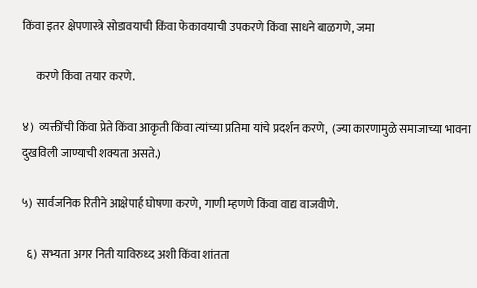किंवा इतर क्षेपणास्त्रे सोडावयाची किंवा फेकावयाची उपकरणे किंवा साधने बाळगणे, जमा

      करणे किंवा तयार करणे.

४)  व्यक्तींची किंवा प्रेते किंवा आकृती किंवा त्यांच्या प्रतिमा यांचे प्रदर्शन करणे,  (ज्या कारणामुळे समाजाच्या भावना दुखविली जाण्याची शक्यता असते.)

५)  सार्वजनिक रितीने आक्षेपार्ह घोषणा करणे, गाणी म्हणणे किंवा वाद्य वाजवीणे.

  ६)  सभ्यता अगर निती याविरुध्द अशी किंवा शांतता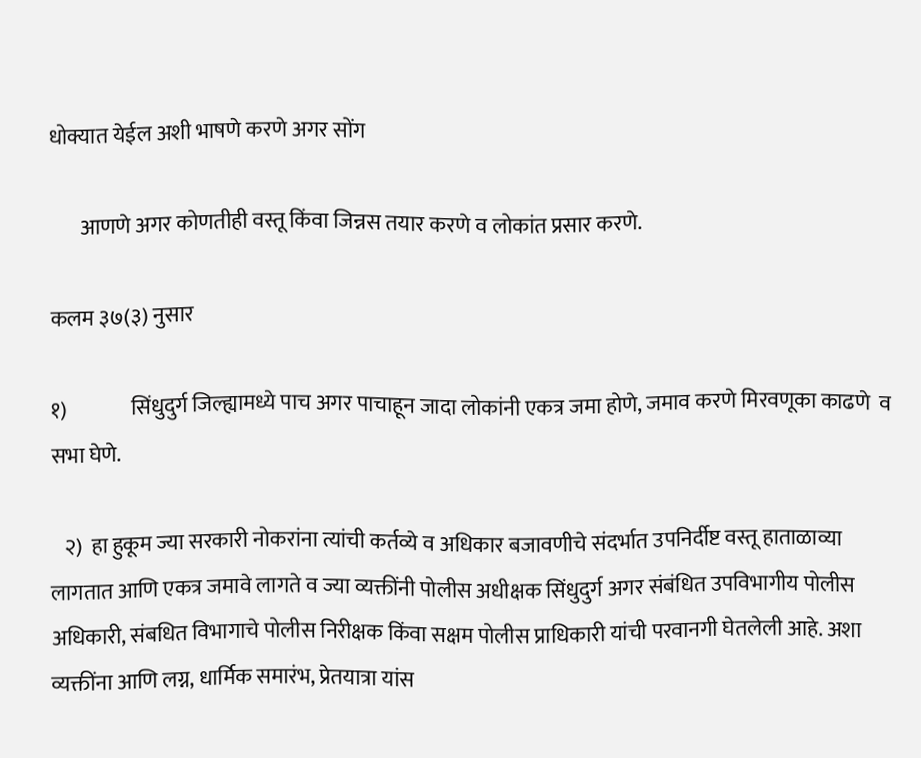धोक्यात येईल अशी भाषणे करणे अगर सोंग

       आणणे अगर कोणतीही वस्तू किंवा जिन्नस तयार करणे व लोकांत प्रसार करणे.

कलम ३७(३) नुसार

१)               सिंधुदुर्ग जिल्ह्यामध्ये पाच अगर पाचाहून जादा लोकांनी एकत्र जमा होणे, जमाव करणे मिरवणूका काढणे  व  सभा घेणे.

   २)  हा हुकूम ज्या सरकारी नोकरांना त्यांची कर्तव्ये व अधिकार बजावणीचे संदर्भात उपनिर्दीष्ट वस्तू हाताळाव्या लागतात आणि एकत्र जमावे लागते व ज्या व्यक्तींनी पोलीस अधीक्षक सिंधुदुर्ग अगर संबंधित उपविभागीय पोलीस अधिकारी, संबधित विभागाचे पोलीस निरीक्षक किंवा सक्षम पोलीस प्राधिकारी यांची परवानगी घेतलेली आहे. अशा व्यक्तींना आणि लग्न, धार्मिक समारंभ, प्रेतयात्रा यांस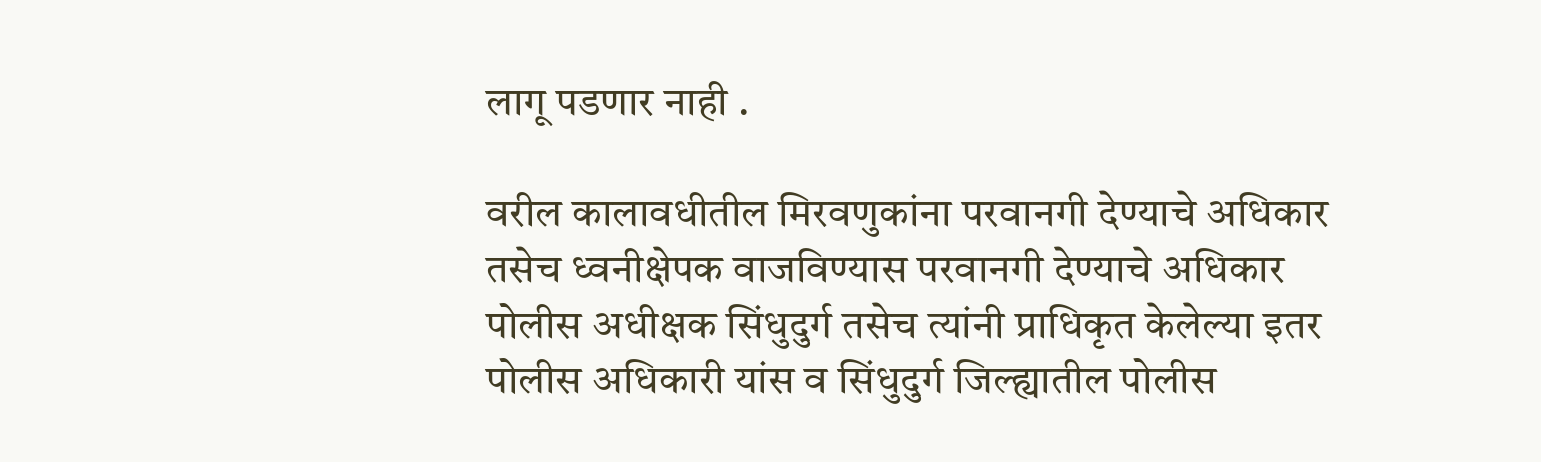लागू पडणार नाही .

वरील कालावधीतील मिरवणुकांना परवानगी देण्याचे अधिकार तसेच ध्वनीक्षेपक वाजविण्यास परवानगी देण्याचे अधिकार पोलीस अधीक्षक सिंधुदुर्ग तसेच त्यांनी प्राधिकृत केलेल्या इतर पोलीस अधिकारी यांस व सिंधुदुर्ग जिल्ह्यातील पोलीस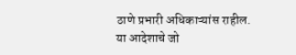ठाणे प्रभारी अधिकाऱ्यांस राहील. या आदेशाचे जो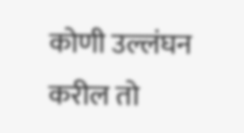कोणी उल्लंघन करील तो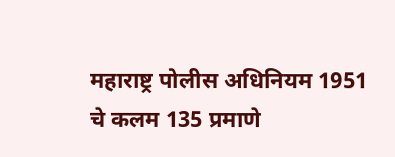महाराष्ट्र पोलीस अधिनियम 1951 चे कलम 135 प्रमाणे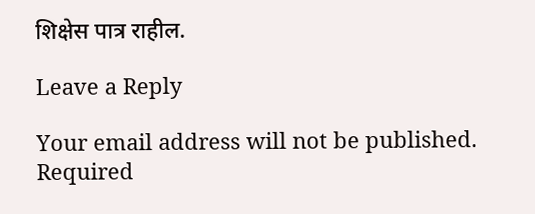शिक्षेस पात्र राहील.

Leave a Reply

Your email address will not be published. Required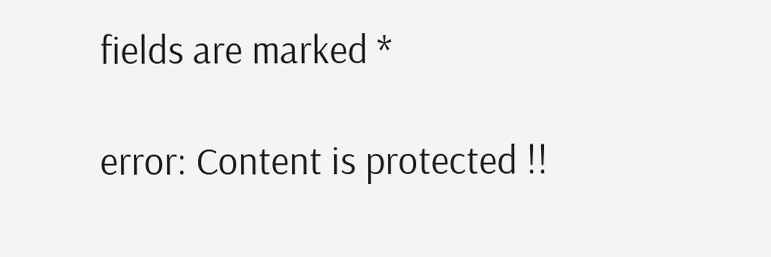fields are marked *

error: Content is protected !!